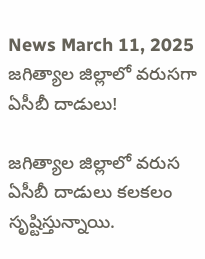News March 11, 2025
జగిత్యాల జిల్లాలో వరుసగా ఏసీబీ దాడులు!

జగిత్యాల జిల్లాలో వరుస ఏసీబీ దాడులు కలకలం సృష్టిస్తున్నాయి.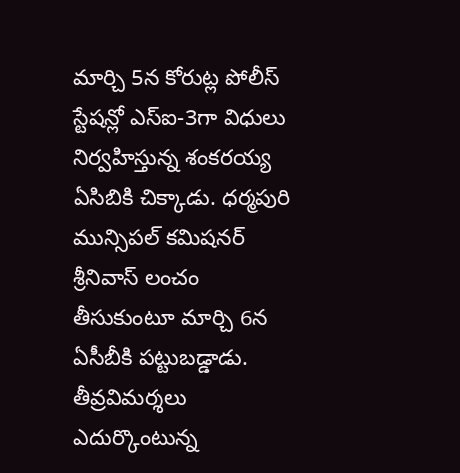మార్చి 5న కోరుట్ల పోలీస్ స్టేషన్లో ఎస్ఐ-3గా విధులు నిర్వహిస్తున్న శంకరయ్య ఏసిబికి చిక్కాడు. ధర్మపురి మున్సిపల్ కమిషనర్ శ్రీనివాస్ లంచం తీసుకుంటూ మార్చి 6న ఏసీబీకి పట్టుబడ్డాడు. తీవ్రవిమర్శలు ఎదుర్కొంటున్న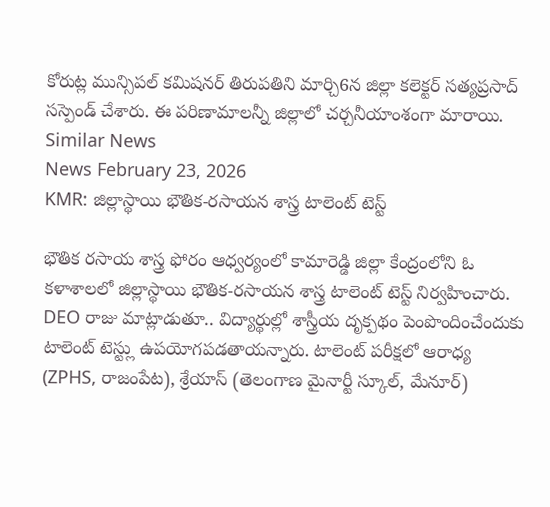కోరుట్ల మున్సిపల్ కమిషనర్ తిరుపతిని మార్చి6న జిల్లా కలెక్టర్ సత్యప్రసాద్ సస్పెండ్ చేశారు. ఈ పరిణామాలన్నీ జిల్లాలో చర్చనీయాంశంగా మారాయి.
Similar News
News February 23, 2026
KMR: జిల్లాస్థాయి భౌతిక-రసాయన శాస్త్ర టాలెంట్ టెస్ట్

భౌతిక రసాయ శాస్త్ర ఫోరం ఆధ్వర్యంలో కామారెడ్డి జిల్లా కేంద్రంలోని ఓ కళాశాలలో జిల్లాస్థాయి భౌతిక-రసాయన శాస్త్ర టాలెంట్ టెస్ట్ నిర్వహించారు. DEO రాజు మాట్లాడుతూ.. విద్యార్థుల్లో శాస్త్రీయ దృక్పథం పెంపొందించేందుకు టాలెంట్ టెస్ట్లు ఉపయోగపడతాయన్నారు. టాలెంట్ పరీక్షలో ఆరాధ్య (ZPHS, రాజంపేట), శ్రేయాస్ (తెలంగాణ మైనార్టీ స్కూల్, మేనూర్)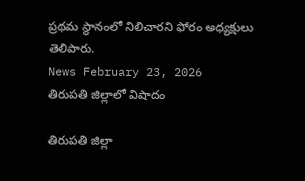ప్రథమ స్థానంలో నిలిచారని ఫోరం అధ్యక్షులు తెలిపారు.
News February 23, 2026
తిరుపతి జిల్లాలో విషాదం

తిరుపతి జిల్లా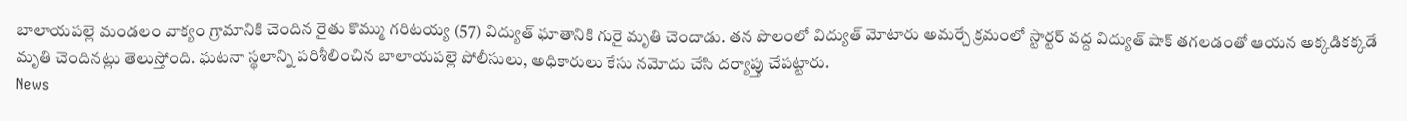బాలాయపల్లె మండలం వాక్యం గ్రామానికి చెందిన రైతు కొమ్ము గరిటయ్య (57) విద్యుత్ ఘాతానికి గురై మృతి చెందాడు. తన పొలంలో విద్యుత్ మోటారు అమర్చే క్రమంలో స్టార్టర్ వద్ద విద్యుత్ షాక్ తగలడంతో ఆయన అక్కడికక్కడే మృతి చెందినట్లు తెలుస్తోంది. ఘటనా స్థలాన్ని పరిశీలించిన బాలాయపల్లె పోలీసులు, అధికారులు కేసు నమోదు చేసి దర్యాప్తు చేపట్టారు.
News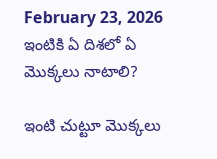February 23, 2026
ఇంటికి ఏ దిశలో ఏ మొక్కలు నాటాలి?

ఇంటి చుట్టూ మొక్కలు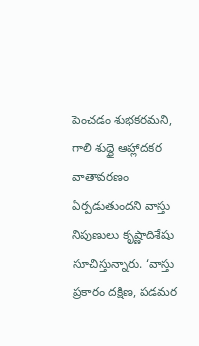పెంచడం శుభకరమని, గాలి శుద్ధై ఆహ్లాదకర వాతావరణం ఏర్పడుతుందని వాస్తు నిపుణులు కృష్ణాదిశేషు సూచిస్తున్నారు. ‘వాస్తు ప్రకారం దక్షిణ, పడమర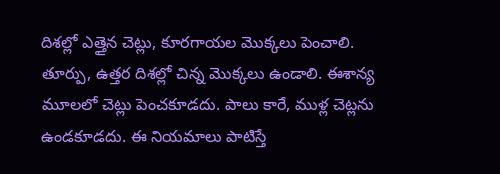దిశల్లో ఎత్తైన చెట్లు, కూరగాయల మొక్కలు పెంచాలి. తూర్పు, ఉత్తర దిశల్లో చిన్న మొక్కలు ఉండాలి. ఈశాన్య మూలలో చెట్లు పెంచకూడదు. పాలు కారే, ముళ్ల చెట్లను ఉండకూడదు. ఈ నియమాలు పాటిస్తే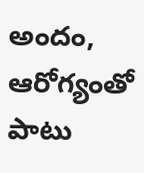అందం, ఆరోగ్యంతో పాటు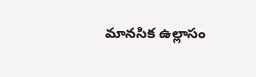మానసిక ఉల్లాసం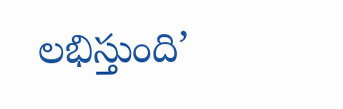లభిస్తుంది’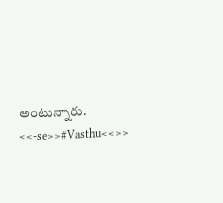అంటున్నారు. <<-se>>#Vasthu<<>>